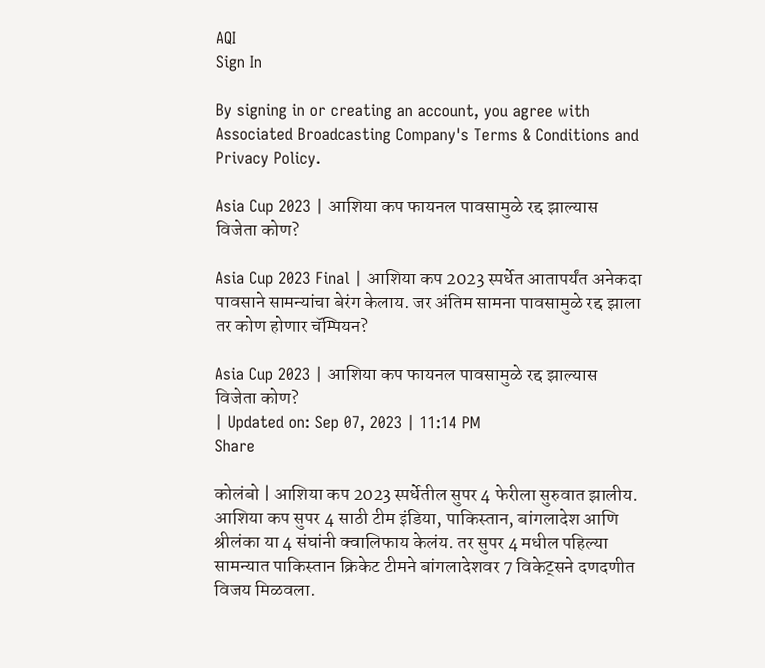AQI
Sign In

By signing in or creating an account, you agree with Associated Broadcasting Company's Terms & Conditions and Privacy Policy.

Asia Cup 2023 | आशिया कप फायनल पावसामुळे रद्द झाल्यास विजेता कोण?

Asia Cup 2023 Final | आशिया कप 2023 स्पर्धेत आतापर्यंत अनेकदा पावसाने सामन्यांचा बेरंग केलाय. जर अंतिम सामना पावसामुळे रद्द झाला तर कोण होणार चॅम्पियन?

Asia Cup 2023 | आशिया कप फायनल पावसामुळे रद्द झाल्यास विजेता कोण?
| Updated on: Sep 07, 2023 | 11:14 PM
Share

कोलंबो | आशिया कप 2023 स्पर्धेतील सुपर 4 फेरीला सुरुवात झालीय. आशिया कप सुपर 4 साठी टीम इंडिया, पाकिस्तान, बांगलादेश आणि श्रीलंका या 4 संघांनी क्वालिफाय केलंय. तर सुपर 4 मधील पहिल्या सामन्यात पाकिस्तान क्रिकेट टीमने बांगलादेशवर 7 विकेट्सने दणदणीत विजय मिळवला.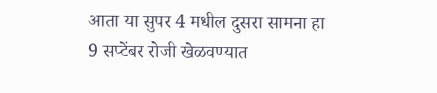आता या सुपर 4 मधील दुसरा सामना हा 9 सप्टेंबर रोजी खेळवण्यात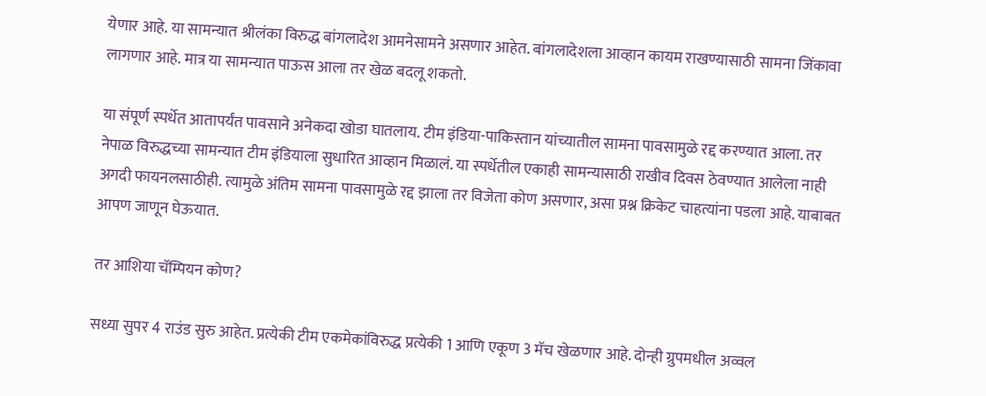येणार आहे. या सामन्यात श्रीलंका विरुद्ध बांगलादेश आमनेसामने असणार आहेत. बांगलादेशला आव्हान कायम राखण्यासाठी सामना जिंकावा लागणार आहे. मात्र या सामन्यात पाऊस आला तर खेळ बदलू शकतो.

या संपूर्ण स्पर्धेत आतापर्यंत पावसाने अनेकदा खोडा घातलाय. टीम इंडिया-पाकिस्तान यांच्यातील सामना पावसामुळे रद्द करण्यात आला. तर नेपाळ विरुद्धच्या सामन्यात टीम इंडियाला सुधारित आव्हान मिळालं. या स्पर्धेतील एकाही सामन्यासाठी राखीव दिवस ठेवण्यात आलेला नाही अगदी फायनलसाठीही. त्यामुळे अंतिम सामना पावसामुळे रद्द झाला तर विजेता कोण असणार, असा प्रश्न क्रिकेट चाहत्यांना पडला आहे. याबाबत आपण जाणून घेऊयात.

तर आशिया चॅम्पियन कोण?

सध्या सुपर 4 राउंड सुरु आहेत. प्रत्येकी टीम एकमेकांविरुद्ध प्रत्येकी 1 आणि एकूण 3 मॅच खेळणार आहे. दोन्ही ग्रुपमधील अव्वल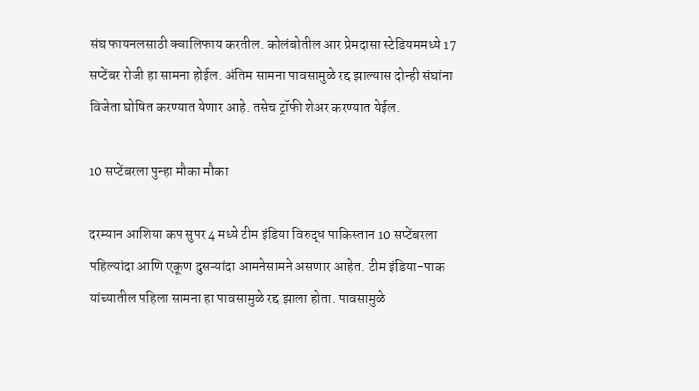संघ फायनलसाठी क्वालिफाय करतील. कोलंबोतील आर प्रेमदासा स्टेडियममध्ये 17 सप्टेंबर रोजी हा सामना होईल. अंतिम सामना पावसामुळे रद्द झाल्यास दोन्ही संघांना विजेता घोषित करण्यात येणार आहे. तसेच ट्रॉफी शेअर करण्यात येईल.

10 सप्टेंबरला पुन्हा मौका मौका

दरम्यान आशिया कप सुपर 4 मध्ये टीम इंडिया विरुद्ध पाकिस्तान 10 सप्टेंबरला पहिल्यांदा आणि एकूण दुसऱ्यांदा आमनेसामने असणार आहेत. टीम इंडिया-पाक यांच्यातील पहिला सामना हा पावसामुळे रद्द झाला होता. पावसामुळे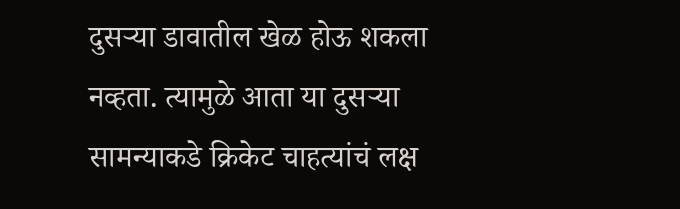दुसऱ्या डावातील खेळ होऊ शकला नव्हता. त्यामुळे आता या दुसऱ्या सामन्याकडे क्रिकेट चाहत्यांचं लक्ष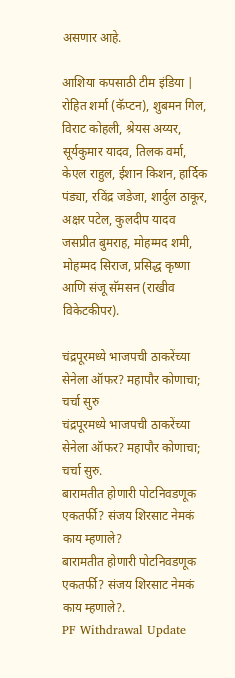असणार आहे.

आशिया कपसाठी टीम इंडिया | रोहित शर्मा (कॅप्टन), शुबमन गिल, विराट कोहली, श्रेयस अय्यर, सूर्यकुमार यादव, तिलक वर्मा, केएल राहुल, ईशान किशन, हार्दिक पंड्या, रविंद्र जडेजा, शार्दुल ठाकूर, अक्षर पटेल, कुलदीप यादव जसप्रीत बुमराह, मोहम्मद शमी, मोहम्मद सिराज, प्रसिद्ध कृष्णा आणि संजू सॅमसन (राखीव विकेटकीपर).

चंद्रपूरमध्ये भाजपची ठाकरेंच्या सेनेला ऑफर? महापौर कोणाचा; चर्चा सुरु
चंद्रपूरमध्ये भाजपची ठाकरेंच्या सेनेला ऑफर? महापौर कोणाचा; चर्चा सुरु.
बारामतीत होणारी पोटनिवडणूक एकतर्फी? संजय शिरसाट नेमकं काय म्हणाले?
बारामतीत होणारी पोटनिवडणूक एकतर्फी? संजय शिरसाट नेमकं काय म्हणाले?.
PF Withdrawal Update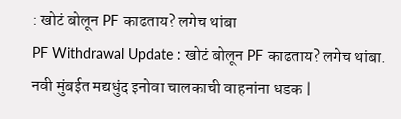: खोटं बोलून PF काढताय? लगेच थांबा
PF Withdrawal Update : खोटं बोलून PF काढताय? लगेच थांबा.
नवी मुंबईत मद्यधुंद इनोवा चालकाची वाहनांना धडक |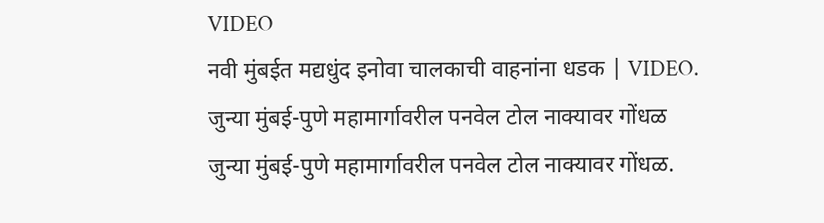VIDEO
नवी मुंबईत मद्यधुंद इनोवा चालकाची वाहनांना धडक | VIDEO.
जुन्या मुंबई-पुणे महामार्गावरील पनवेल टोल नाक्यावर गोंधळ
जुन्या मुंबई-पुणे महामार्गावरील पनवेल टोल नाक्यावर गोंधळ.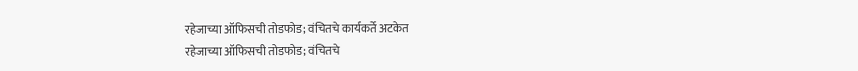रहेजाच्या ऑफिसची तोडफोड; वंचितचे कार्यकर्ते अटकेत
रहेजाच्या ऑफिसची तोडफोड; वंचितचे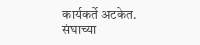कार्यकर्ते अटकेत.
संघाच्या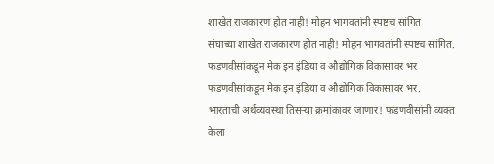शाखेत राजकारण होत नाही! मोहन भागवतांनी स्पष्टच सांगित
संघाच्या शाखेत राजकारण होत नाही! मोहन भागवतांनी स्पष्टच सांगित.
फडणवीसांकडून मेक इन इंडिया व औद्योगिक विकासावर भर
फडणवीसांकडून मेक इन इंडिया व औद्योगिक विकासावर भर.
भारताची अर्थव्यवस्था तिसऱ्या क्रमांकावर जाणार! फडणवीसांनी व्यक्त केला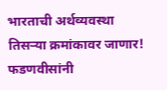भारताची अर्थव्यवस्था तिसऱ्या क्रमांकावर जाणार! फडणवीसांनी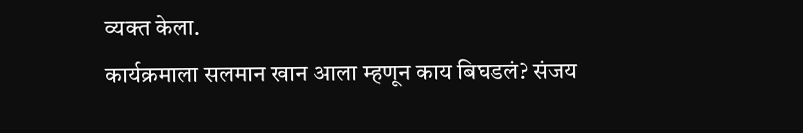व्यक्त केला.
कार्यक्रमाला सलमान खान आला म्हणून काय बिघडलं? संजय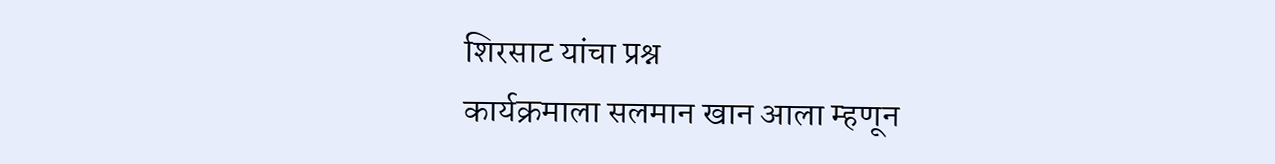शिरसाट यांचा प्रश्न
कार्यक्रमाला सलमान खान आला म्हणून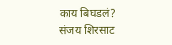काय बिघडलं? संजय शिरसाट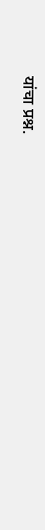यांचा प्रश्न.